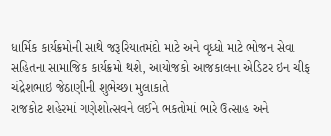ધાર્મિક કાર્યક્રમોની સાથે જરૂરિયાતમંદો માટે અને વૃધ્ધો માટે ભોજન સેવા સહિતના સામાજિક કાર્યક્રમો થશે, આયોજકો આજકાલના એડિટર ઇન ચીફ ચંદ્રેશભાઇ જેઠાણીની શુભેચ્છા મુલાકાતે
રાજકોટ શહેરમાં ગણેશોત્સવને લઈને ભકતોમાં ભારે ઉત્સાહ અને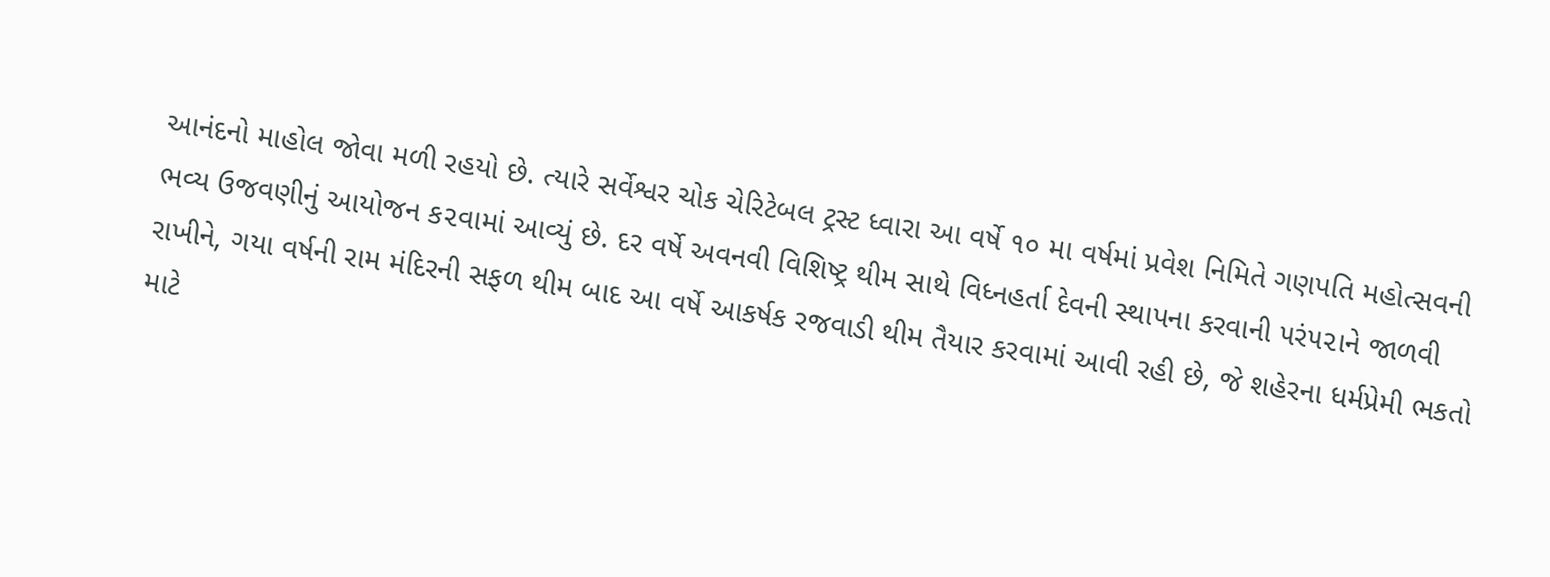આનંદનો માહોલ જોવા મળી રહયો છે. ત્યારે સર્વેશ્વર ચોક ચેરિટેબલ ટ્રસ્ટ ધ્વારા આ વર્ષે ૧૦ મા વર્ષમાં પ્રવેશ નિમિતે ગણપતિ મહોત્સવની ભવ્ય ઉજવણીનું આયોજન ક૨વામાં આવ્યું છે. દર વર્ષે અવનવી વિશિષ્ટ્ર થીમ સાથે વિધ્નહર્તા દેવની સ્થાપના કરવાની ૫રં૫૨ાને જાળવી રાખીને, ગયા વર્ષની રામ મંદિરની સફળ થીમ બાદ આ વર્ષે આકર્ષક રજવાડી થીમ તૈયાર કરવામાં આવી રહી છે, જે શહેરના ધર્મપ્રેમી ભકતો માટે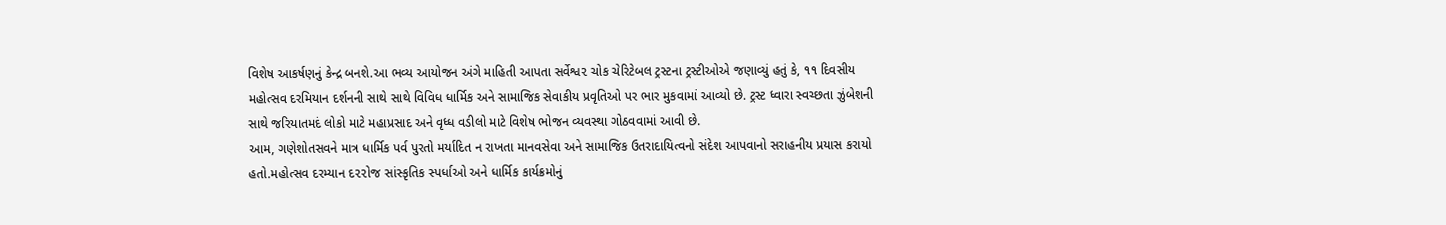વિશેષ આકર્ષણનું કેન્દ્ર બનશે.આ ભવ્ય આયોજન અંગે માહિતી આપતા સર્વેશ્વ૨ ચોક ચેરિટેબલ ટ્રસ્ટના ટ્રસ્ટીઓએ જણાવ્યું હતું કે, ૧૧ દિવસીય મહોત્સવ દરમિયાન દર્શનની સાથે સાથે વિવિધ ધાર્મિક અને સામાજિક સેવાકીય પ્રવૃતિઓ પર ભાર મુકવામાં આવ્યો છે. ટ્રસ્ટ ધ્વારા સ્વચ્છતા ઝુંબેશની સાથે જરિયાતમદં લોકો માટે મહાપ્રસાદ અને વૃધ્ધ વડીલો માટે વિશેષ ભોજન વ્યવસ્થા ગોઠવવામાં આવી છે.
આમ, ગણેશોતસવને માત્ર ધાર્મિક પર્વ પુરતો મર્યાદિત ન રાખતા માનવસેવા અને સામાજિક ઉતરાદાયિત્વનો સંદેશ આપવાનો સરાહનીય પ્રયાસ કરાયો હતો.મહોત્સવ દરમ્યાન દ૨૨ોજ સાંસ્કૃતિક સ્પર્ધાઓ અને ધાર્મિક કાર્યક્રમોનું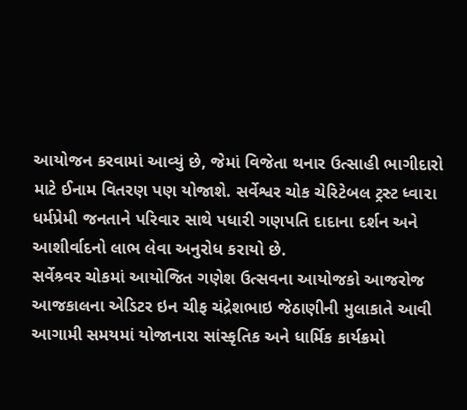આયોજન કરવામાં આવ્યું છે, જેમાં વિજેતા થનાર ઉત્સાહી ભાગીદારો માટે ઈનામ વિતરણ પણ યોજાશે. સર્વેશ્વર ચોક ચેરિટેબલ ટ્રસ્ટ ધ્વા૨ા ધર્મપ્રેમી જનતાને પરિવાર સાથે પધારી ગણપતિ દાદાના દર્શન અને આશીર્વાદનો લાભ લેવા અનુરોધ કરાયો છે.
સર્વેશ્ર્વર ચોકમાં આયોજિત ગણેશ ઉત્સવના આયોજકો આજરોજ આજકાલના એડિટર ઇન ચીફ ચંદ્રેશભાઇ જેઠાણીની મુલાકાતે આવી આગામી સમયમાં યોજાનારા સાંસ્કૃતિક અને ધાર્મિક કાર્યક્રમો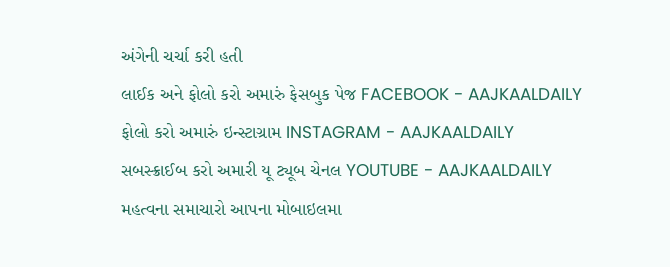અંગેની ચર્ચા કરી હતી
લાઈક અને ફોલો કરો અમારું ફેસબુક પેજ FACEBOOK - AAJKAALDAILY
ફોલો કરો અમારું ઇન્સ્ટાગ્રામ INSTAGRAM - AAJKAALDAILY
સબસ્ક્રાઈબ કરો અમારી યૂ ટ્યૂબ ચેનલ YOUTUBE - AAJKAALDAILY
મહત્વના સમાચારો આપના મોબાઇલમા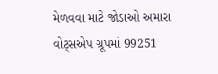મેળવવા માટે જોડાઓ અમારા વોટ્સએપ ગ્રૂપમાં 99251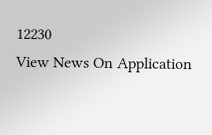12230
View News On Application